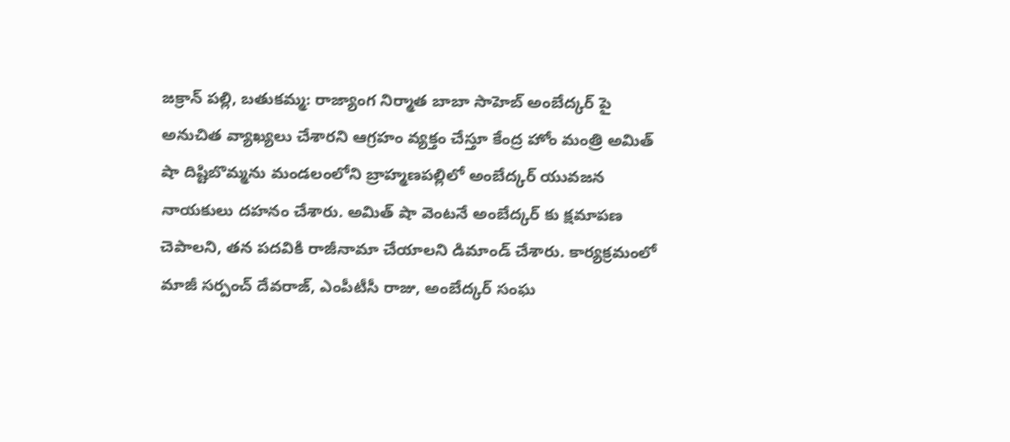జక్రాన్ పల్లి, బతుకమ్మ: రాజ్యాంగ నిర్మాత బాబా సాహెబ్ అంబేద్కర్ పై అనుచిత వ్యాఖ్యలు చేశారని ఆగ్రహం వ్యక్తం చేస్తూ కేంద్ర హోం మంత్రి అమిత్ షా దిష్టిబొమ్మను మండలంలోని బ్రాహ్మణపల్లిలో అంబేద్కర్ యువజన నాయకులు దహనం చేశారు. అమిత్ షా వెంటనే అంబేద్కర్ కు క్షమాపణ చెపాలని, తన పదవికి రాజీనామా చేయాలని డిమాండ్ చేశారు. కార్యక్రమంలో మాజీ సర్పంచ్ దేవరాజ్, ఎంపీటీసీ రాజు, అంబేద్కర్ సంఘ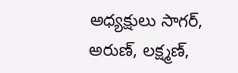అధ్యక్షులు సాగర్, అరుణ్, లక్ష్మణ్,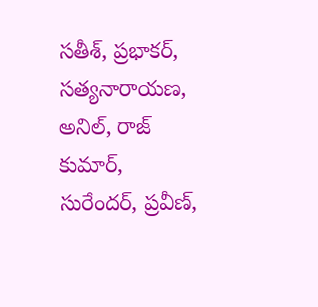సతీశ్, ప్రభాకర్, సత్యనారాయణ, అనిల్, రాజ్ కుమార్, సురేందర్, ప్రవీణ్,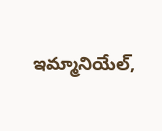ఇమ్మానియేల్,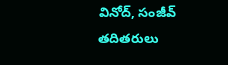వినోద్, సంజీవ్ తదితరులు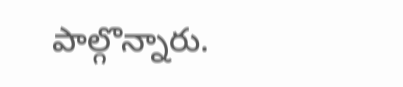పాల్గొన్నారు.